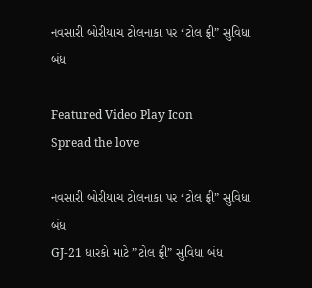નવસારી બોરીયાચ ટોલનાકા પર ‘ટોલ ફ્રી” સુવિધા બંધ

Featured Video Play Icon
Spread the love

નવસારી બોરીયાચ ટોલનાકા પર ‘ટોલ ફ્રી” સુવિધા બંધ
GJ-21 ધારકો માટે ”ટોલ ફ્રી” સુવિધા બંધ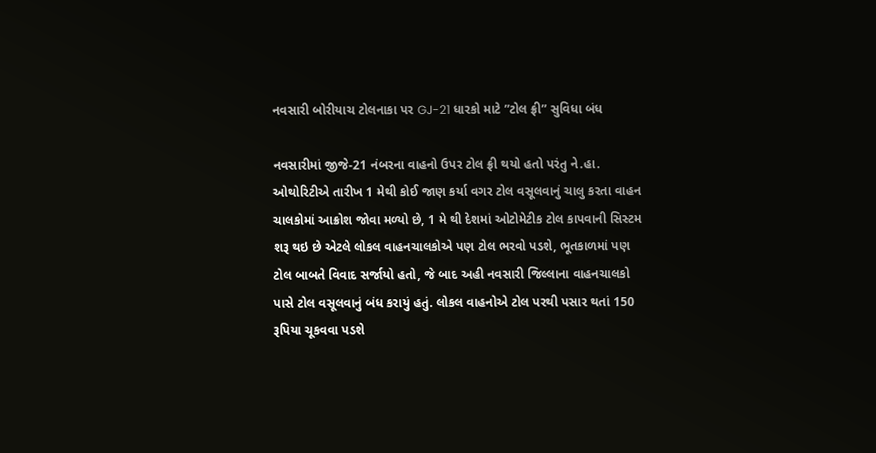નવસારી બોરીયાચ ટોલનાકા પર GJ-21 ધારકો માટે ”ટોલ ફ્રી” સુવિધા બંધ

નવસારીમાં જીજે-21 નંબરના વાહનો ઉપર ટોલ ફ્રી થયો હતો પરંતુ ને.હા. ઓથોરિટીએ તારીખ 1 મેથી કોઈ જાણ કર્યા વગર ટોલ વસૂલવાનું ચાલુ કરતા વાહન ચાલકોમાં આક્રોશ જોવા મળ્યો છે, 1 મે થી દેશમાં ઓટોમેટીક ટોલ કાપવાની સિસ્ટમ શરૂ થઇ છે એટલે લોકલ વાહનચાલકોએ પણ ટોલ ભરવો પડશે, ભૂતકાળમાં પણ ટોલ બાબતે વિવાદ સર્જાયો હતો, જે બાદ અહી નવસારી જિલ્લાના વાહનચાલકો પાસે ટોલ વસૂલવાનું બંધ કરાયું હતું. લોકલ વાહનોએ ટોલ પરથી પસાર થતાં 150 રૂપિયા ચૂકવવા પડશે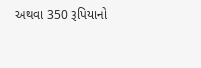અથવા 350 રૂપિયાનો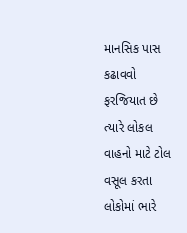માનસિક પાસ કઢાવવો ફરજિયાત છે ત્યારે લોકલ વાહનો માટે ટોલ વસૂલ કરતા લોકોમાં ભારે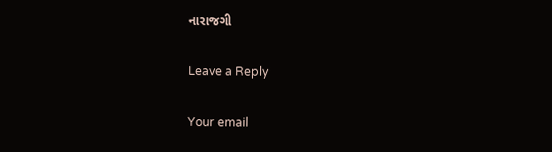નારાજગી

Leave a Reply

Your email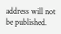address will not be published.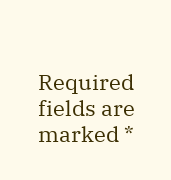Required fields are marked *